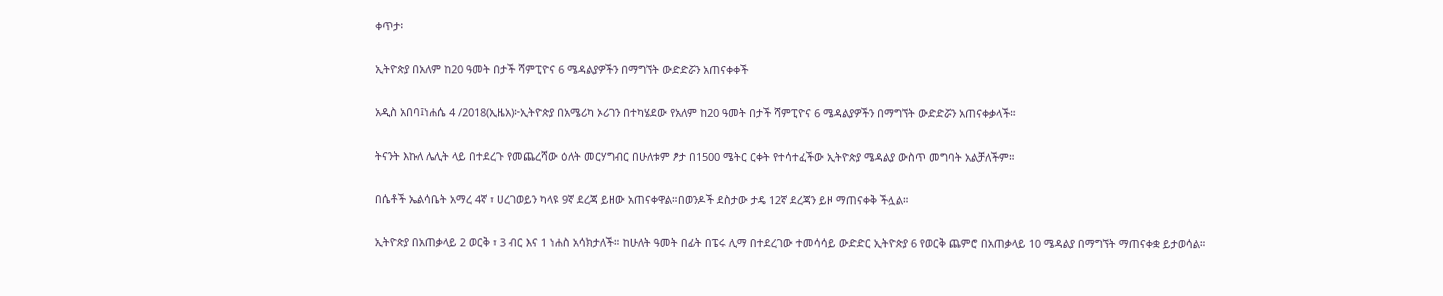ቀጥታ፡

ኢትዮጵያ በአለም ከ20 ዓመት በታች ሻምፒዮና 6 ሜዳልያዎችን በማግኘት ውድድሯን አጠናቀቀች

አዲስ አበባ፤ነሐሴ 4 /2018(ኢዜአ)፦ኢትዮጵያ በአሜሪካ ኦሪገን በተካሄደው የአለም ከ20 ዓመት በታች ሻምፒዮና 6 ሜዳልያዎችን በማግኘት ውድድሯን አጠናቀቃላች።

ትናንት እኩለ ሌሊት ላይ በተደረጉ የመጨረሻው ዕለት መርሃግብር በሁለቱም ፆታ በ1500 ሜትር ርቀት የተሳተፈችው ኢትዮጵያ ሜዳልያ ውስጥ መግባት አልቻለችም።

በሴቶች ኤልሳቤት አማረ 4ኛ ፣ ሀረገወይን ካላዩ 9ኛ ደረጃ ይዘው አጠናቀዋል።በወንዶች ደስታው ታዴ 12ኛ ደረጃን ይዞ ማጠናቀቅ ችሏል።

ኢትዮጵያ በአጠቃላይ 2 ወርቅ ፣ 3 ብር እና 1 ነሐስ አሳክታለች። ከሁለት ዓመት በፊት በፔሩ ሊማ በተደረገው ተመሳሳይ ውድድር ኢትዮጵያ 6 የወርቅ ጨምሮ በአጠቃላይ 10 ሜዳልያ በማግኘት ማጠናቀቋ ይታወሳል።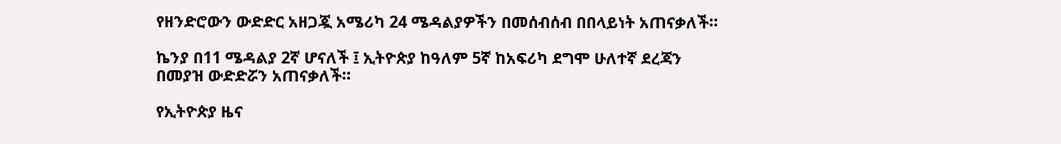የዘንድሮውን ውድድር አዘጋጇ አሜሪካ 24 ሜዳልያዎችን በመሰብሰብ በበላይነት አጠናቃለች።

ኬንያ በ11 ሜዳልያ 2ኛ ሆናለች ፤ ኢትዮጵያ ከዓለም 5ኛ ከአፍሪካ ደግሞ ሁለተኛ ደረጃን በመያዝ ውድድሯን አጠናቃለች።

የኢትዮጵያ ዜና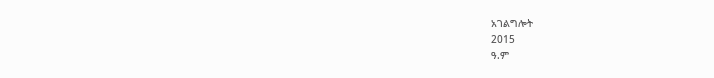አገልግሎት
2015
ዓ.ም